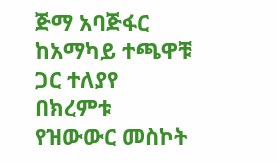ጅማ አባጅፋር ከአማካይ ተጫዋቹ ጋር ተለያየ
በክረምቱ የዝውውር መስኮት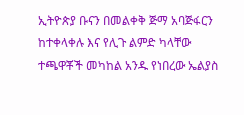ኢትዮጵያ ቡናን በመልቀቅ ጅማ አባጅፋርን ከተቀላቀሉ እና የሊጉ ልምድ ካላቸው ተጫዋቾች መካከል አንዱ የነበረው ኤልያስ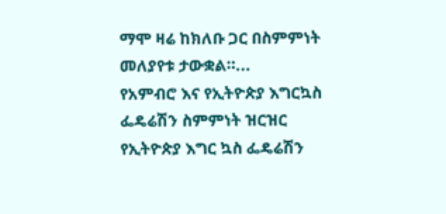ማሞ ዛሬ ከክለቡ ጋር በስምምነት መለያየቱ ታውቋል።...
የአምብሮ እና የኢትዮጵያ እግርኳስ ፌዴሬሽን ስምምነት ዝርዝር
የኢትዮጵያ እግር ኳስ ፌዴሬሽን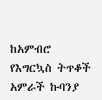ከአምብሮ የእግርኳስ ትጥቆች አምራች ኩባንያ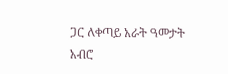ጋር ለቀጣይ አራት ዓመታት አብሮ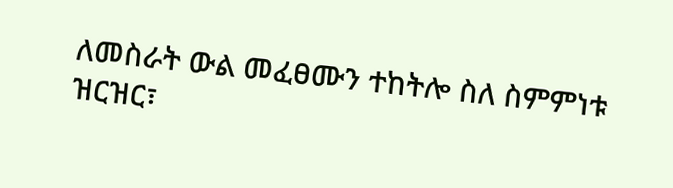ለመስራት ውል መፈፀሙን ተከትሎ ስለ ስምምነቱ ዝርዝር፣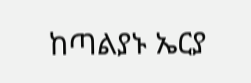ከጣልያኑ ኤርያ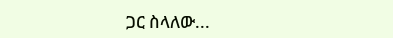ጋር ስላለው...